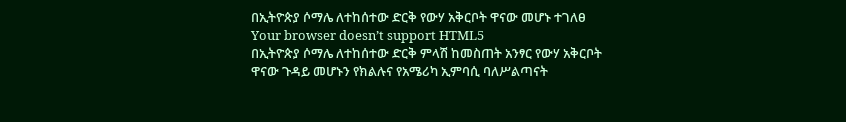በኢትዮጵያ ሶማሌ ለተከሰተው ድርቅ የውሃ አቅርቦት ዋናው መሆኑ ተገለፀ
Your browser doesn’t support HTML5
በኢትዮጵያ ሶማሌ ለተከሰተው ድርቅ ምላሽ ከመስጠት አንፃር የውሃ አቅርቦት ዋናው ጉዳይ መሆኑን የክልሉና የአሜሪካ ኢምባሲ ባለሥልጣናት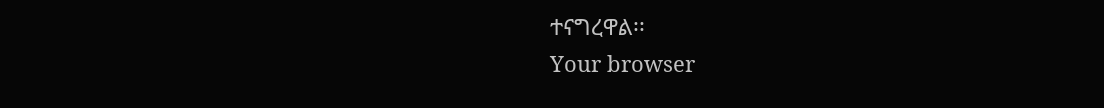ተናግረዋል፡፡
Your browser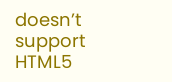doesn’t support HTML5